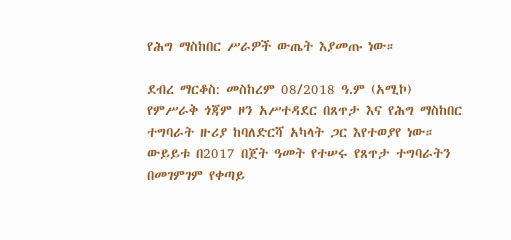የሕግ ማስከበር ሥራዎች ውጤት እያመጡ ነው።

ደብረ ማርቆስ: መስከረም 08/2018 ዓ.ም (አሚኮ) የምሥራቅ ጎጃም ዞን አሥተዳደር በጸጥታ እና የሕግ ማስከበር ተግባራት ዙሪያ ከባለድርሻ አካላት ጋር እየተወያየ ነው። ውይይቱ በ2017 በጀት ዓመት የተሠሩ የጸጥታ ተግባራትን በመገምገም የቀጣይ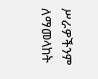ሥራዎችንም ለማመላከት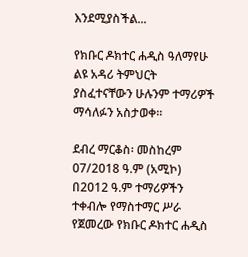እንደሚያስችል...

የክቡር ዶክተር ሐዲስ ዓለማየሁ ልዩ አዳሪ ትምህርት ያስፈተናቸውን ሁሉንም ተማሪዎች ማሳለፉን አስታወቀ።

ደብረ ማርቆስ፡ መስከረም 07/2018 ዓ.ም (አሚኮ) በ2012 ዓ.ም ተማሪዎችን ተቀብሎ የማስተማር ሥራ የጀመረው የክቡር ዶክተር ሐዲስ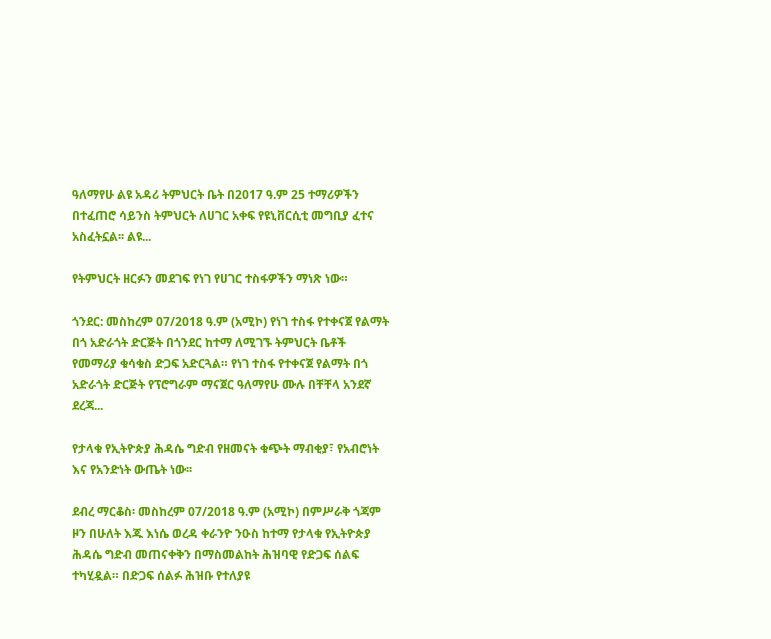ዓለማየሁ ልዩ አዳሪ ትምህርት ቤት በ2017 ዓ.ም 25 ተማሪዎችን በተፈጠሮ ሳይንስ ትምህርት ለሀገር አቀፍ የዩኒቨርሲቲ መግቢያ ፈተና አስፈትኗል፡፡ ልዩ...

የትምህርት ዘርፉን መደገፍ የነገ የሀገር ተስፋዎችን ማነጽ ነው።

ጎንደር: መስከረም 07/2018 ዓ.ም (አሚኮ) የነገ ተስፋ የተቀናጀ የልማት በጎ አድራጎት ድርጅት በጎንደር ከተማ ለሚገኙ ትምህርት ቤቶች የመማሪያ ቁሳቁስ ድጋፍ አድርጓል። የነገ ተስፋ የተቀናጀ የልማት በጎ አድራጎት ድርጅት የፕሮግራም ማናጀር ዓለማየሁ ሙሉ በቸቸላ አንደኛ ደረጃ...

የታላቁ የኢትዮጵያ ሕዳሴ ግድብ የዘመናት ቁጭት ማብቂያ፣ የአብሮነት እና የአንድነት ውጤት ነው፡፡

ደብረ ማርቆስ፡ መስከረም 07/2018 ዓ.ም (አሚኮ) በምሥራቅ ጎጃም ዞን በሁለት እጁ እነሴ ወረዳ ቀራንዮ ንዑስ ከተማ የታላቁ የኢትዮጵያ ሕዳሴ ግድብ መጠናቀቅን በማስመልከት ሕዝባዊ የድጋፍ ሰልፍ ተካሂዷል። በድጋፍ ሰልፉ ሕዝቡ የተለያዩ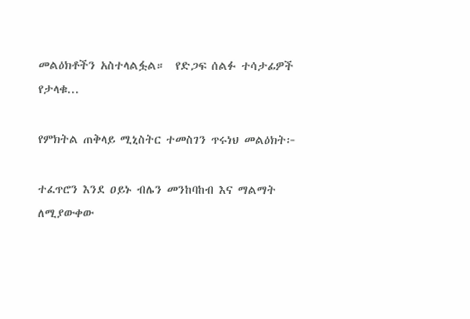መልዕክቶችን አስተላልፏል።  የድጋፍ ሰልፉ ተሳታፊዎች የታላቁ...

የምክትል ጠቅላይ ሚኒስትር ተመስገን ጥሩነህ መልዕክት፦

ተፈጥሮን እንደ ዐይኑ ብሌን መንከባከብ እና ማልማት ለሚያውቀው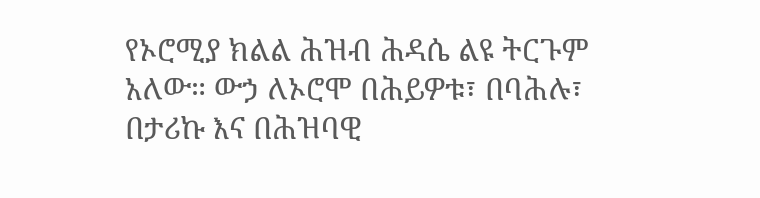የኦሮሚያ ክልል ሕዝብ ሕዳሴ ልዩ ትርጉም አለው። ውኃ ለኦሮሞ በሕይዎቱ፣ በባሕሉ፣ በታሪኩ እና በሕዝባዊ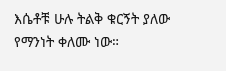እሴቶቹ ሁሉ ትልቅ ቁርኝት ያለው የማንነት ቀለሙ ነው።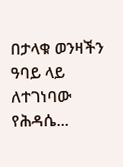በታላቁ ወንዛችን ዓባይ ላይ ለተገነባው የሕዳሴ...